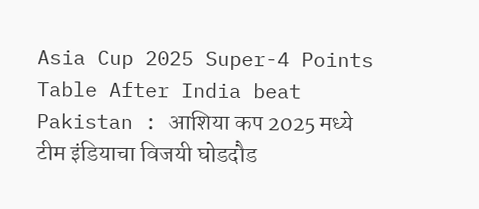Asia Cup 2025 Super-4 Points Table After India beat Pakistan : आशिया कप 2025 मध्ये टीम इंडियाचा विजयी घोडदौड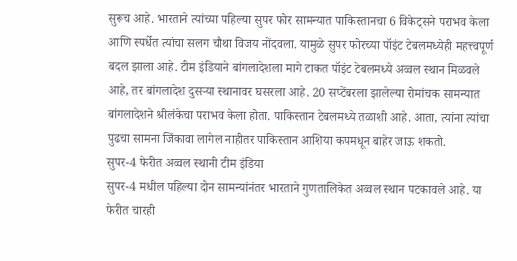सुरूच आहे. भारताने त्यांच्या पहिल्या सुपर फोर सामन्यात पाकिस्तानचा 6 विकेट्सने पराभव केला आणि स्पर्धेत त्यांचा सलग चौथा विजय नोंदवला. यामुळे सुपर फोरच्या पॉइंट टेबलमध्येही महत्त्वपूर्ण बदल झाला आहे. टीम इंडियाने बांगलादेशला मागे टाकत पॉइंट टेबलमध्ये अव्वल स्थान मिळवले आहे, तर बांगलादेश दुसऱ्या स्थानावर घसरला आहे. 20 सप्टेंबरला झालेल्या रोमांचक सामन्यात बांगलादेशने श्रीलंकेचा पराभव केला होता. पाकिस्तान टेबलमध्ये तळाशी आहे. आता, त्यांना त्यांचा पुढचा सामना जिंकावा लागेल नाहीतर पाकिस्तान आशिया कपमधून बाहेर जाऊ शकतो.
सुपर-4 फेरीत अव्वल स्थानी टीम इंडिया
सुपर-4 मधील पहिल्या दोन सामन्यांनंतर भारताने गुणतालिकेत अव्वल स्थान पटकावले आहे. या फेरीत चारही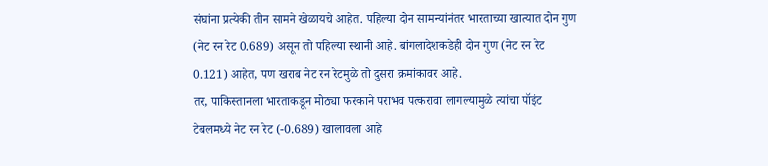संघांना प्रत्येकी तीन सामने खेळायचे आहेत. पहिल्या दोन सामन्यांनंतर भारताच्या खात्यात दोन गुण (नेट रन रेट 0.689) असून तो पहिल्या स्थानी आहे. बांगलादेशकडेही दोन गुण (नेट रन रेट 0.121) आहेत, पण खराब नेट रन रेटमुळे तो दुसरा क्रमांकावर आहे.
तर, पाकिस्तानला भारताकडून मोठ्या फरकाने पराभव पत्करावा लागल्यामुळे त्यांचा पॉइंट टेबलमध्ये नेट रन रेट (-0.689) खालावला आहे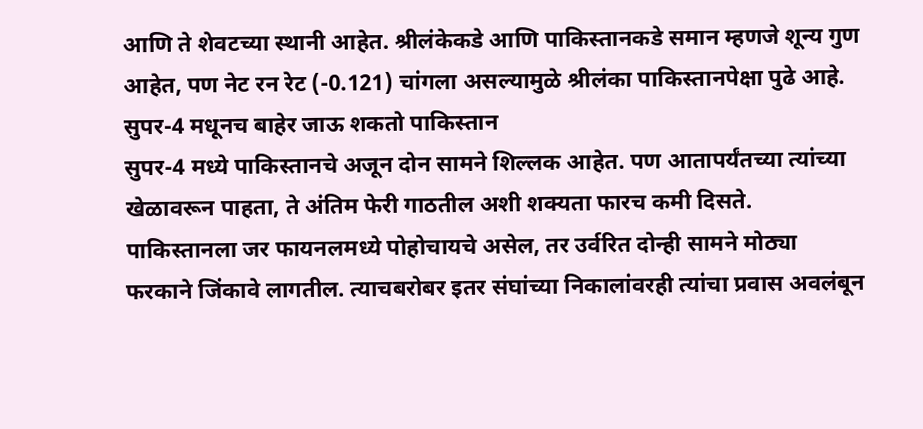आणि ते शेवटच्या स्थानी आहेत. श्रीलंकेकडे आणि पाकिस्तानकडे समान म्हणजे शून्य गुण आहेत, पण नेट रन रेट (-0.121) चांगला असल्यामुळे श्रीलंका पाकिस्तानपेक्षा पुढे आहे.
सुपर-4 मधूनच बाहेर जाऊ शकतो पाकिस्तान
सुपर-4 मध्ये पाकिस्तानचे अजून दोन सामने शिल्लक आहेत. पण आतापर्यंतच्या त्यांच्या खेळावरून पाहता, ते अंतिम फेरी गाठतील अशी शक्यता फारच कमी दिसते. पाकिस्तानला जर फायनलमध्ये पोहोचायचे असेल, तर उर्वरित दोन्ही सामने मोठ्या फरकाने जिंकावे लागतील. त्याचबरोबर इतर संघांच्या निकालांवरही त्यांचा प्रवास अवलंबून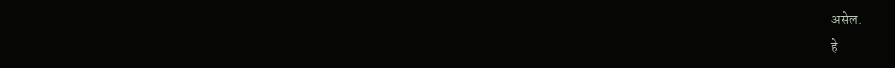असेल.
हे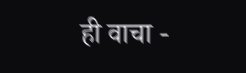ही वाचा -